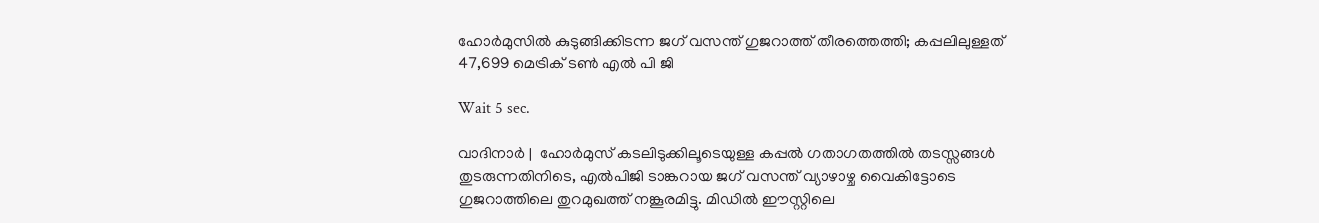ഹോര്‍മുസില്‍ കുടുങ്ങിക്കിടന്ന ജഗ് വസന്ത് ഗുജറാത്ത് തീരത്തെത്തി; കപ്പലിലുള്ളത് 47,699 മെട്രിക് ടണ്‍ എല്‍ പി ജി

Wait 5 sec.

വാദിനാര്‍ |  ഹോര്‍മുസ് കടലിടുക്കിലൂടെയുള്ള കപ്പല്‍ ഗതാഗതത്തില്‍ തടസ്സങ്ങള്‍ തുടരുന്നതിനിടെ, എല്‍പിജി ടാങ്കറായ ജഗ് വസന്ത് വ്യാഴാഴ്ച വൈകിട്ടോടെ ഗുജറാത്തിലെ തുറമുഖത്ത് നങ്കൂരമിട്ടു. മിഡില്‍ ഈസ്റ്റിലെ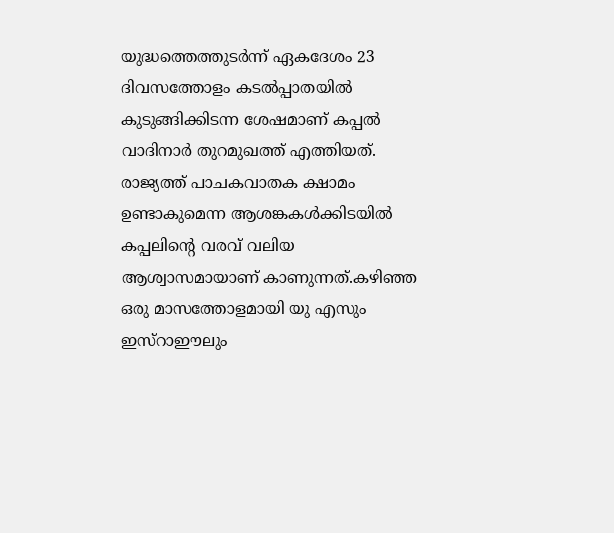യുദ്ധത്തെത്തുടര്‍ന്ന് ഏകദേശം 23 ദിവസത്തോളം കടല്‍പ്പാതയില്‍ കുടുങ്ങിക്കിടന്ന ശേഷമാണ് കപ്പല്‍ വാദിനാര്‍ തുറമുഖത്ത് എത്തിയത്. രാജ്യത്ത് പാചകവാതക ക്ഷാമം ഉണ്ടാകുമെന്ന ആശങ്കകള്‍ക്കിടയില്‍ കപ്പലിന്റെ വരവ് വലിയ ആശ്വാസമായാണ് കാണുന്നത്.കഴിഞ്ഞ ഒരു മാസത്തോളമായി യു എസും ഇസ്‌റാഈലും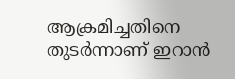ആക്രമിച്ചതിനെ തുടര്‍ന്നാണ് ഇറാന്‍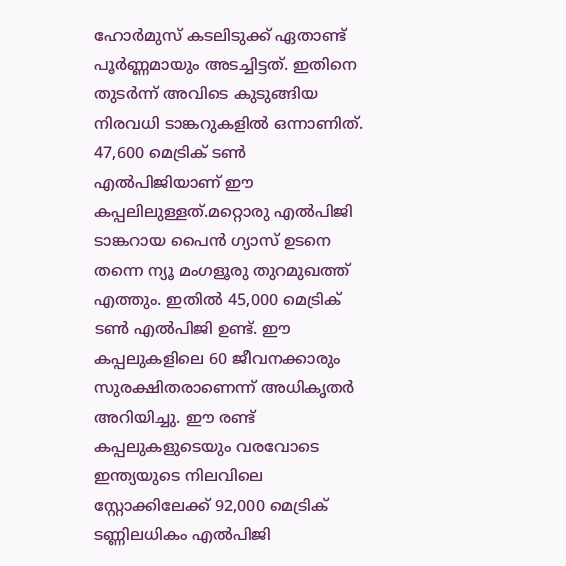ഹോര്‍മുസ് കടലിടുക്ക് ഏതാണ്ട് പൂര്‍ണ്ണമായും അടച്ചിട്ടത്. ഇതിനെ തുടര്‍ന്ന് അവിടെ കുടുങ്ങിയ നിരവധി ടാങ്കറുകളില്‍ ഒന്നാണിത്. 47,600 മെട്രിക് ടണ്‍ എല്‍പിജിയാണ് ഈ കപ്പലിലുള്ളത്.മറ്റൊരു എല്‍പിജി ടാങ്കറായ പൈന്‍ ഗ്യാസ് ഉടനെ തന്നെ ന്യൂ മംഗളൂരു തുറമുഖത്ത് എത്തും. ഇതില്‍ 45,000 മെട്രിക് ടണ്‍ എല്‍പിജി ഉണ്ട്. ഈ കപ്പലുകളിലെ 60 ജീവനക്കാരും സുരക്ഷിതരാണെന്ന് അധികൃതര്‍ അറിയിച്ചു. ഈ രണ്ട് കപ്പലുകളുടെയും വരവോടെ ഇന്ത്യയുടെ നിലവിലെ സ്റ്റോക്കിലേക്ക് 92,000 മെട്രിക് ടണ്ണിലധികം എല്‍പിജി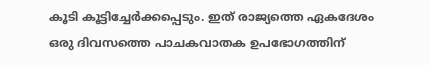കൂടി കൂട്ടിച്ചേര്‍ക്കപ്പെടും. ഇത് രാജ്യത്തെ ഏകദേശം ഒരു ദിവസത്തെ പാചകവാതക ഉപഭോഗത്തിന്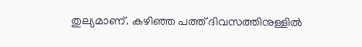തുല്യമാണ്. കഴിഞ്ഞ പത്ത് ദിവസത്തിനുള്ളില്‍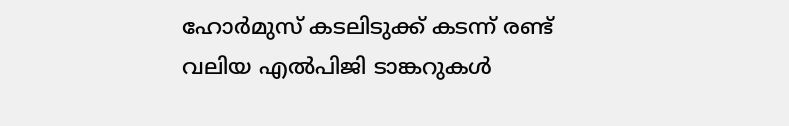ഹോര്‍മുസ് കടലിടുക്ക് കടന്ന് രണ്ട് വലിയ എല്‍പിജി ടാങ്കറുകള്‍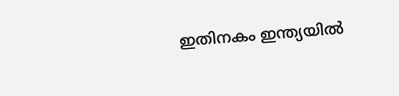ഇതിനകം ഇന്ത്യയില്‍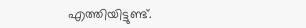എത്തിയിട്ടുണ്ട്.